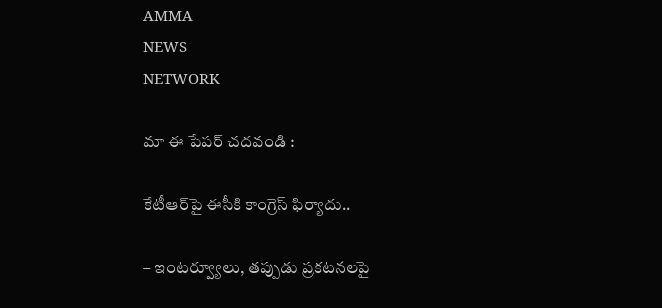AMMA
NEWS
NETWORK

మా ఈ పేపర్ చదవండి :

కేటీఆర్‌పై ఈసీకి కాంగ్రెస్‌ ఫిర్యాదు..

– ఇంటర్వ్యూలు, తప్పుడు ప్రకటనలపై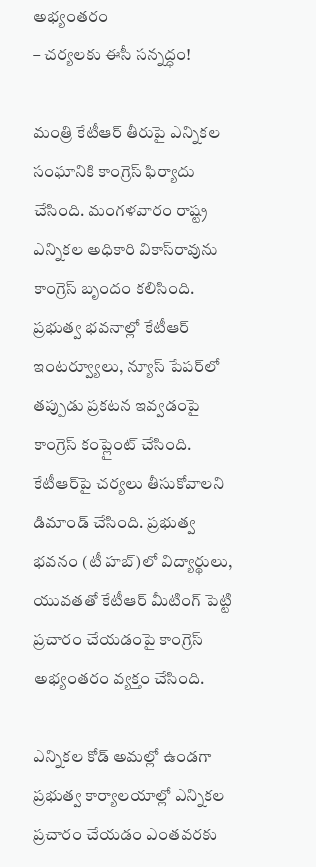అభ్యంతరం
– చర్యలకు ఈసీ సన్నద్ధం!

మంత్రి కేటీఆర్‌ తీరుపై ఎన్నికల సంఘానికి కాంగ్రెస్‌ ఫిర్యాదు చేసింది. మంగళవారం రాష్ట్ర ఎన్నికల అధికారి వికాస్‌రావును కాంగ్రెస్‌ బృందం కలిసింది. ప్రభుత్వ భవనాల్లో కేటీఆర్‌ ఇంటర్వ్యూలు, న్యూస్‌ పేపర్‌లో తప్పుడు ప్రకటన ఇవ్వడంపై కాంగ్రెస్‌ కంప్లైంట్‌ చేసింది. కేటీఆర్‌పై చర్యలు తీసుకోవాలని డిమాండ్‌ చేసింది. ప్రభుత్వ భవనం (టీ హబ్‌)లో విద్యార్థులు, యువతతో కేటీఆర్‌ మీటింగ్‌ పెట్టి ప్రచారం చేయడంపై కాంగ్రెస్‌ అభ్యంతరం వ్యక్తం చేసింది.

ఎన్నికల కోడ్‌ అమల్లో ఉండగా ప్రభుత్వ కార్యాలయాల్లో ఎన్నికల ప్రచారం చేయడం ఎంతవరకు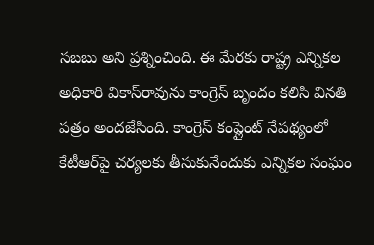సబబు అని ప్రశ్నించింది. ఈ మేరకు రాష్ట్ర ఎన్నికల అధికారి వికాస్‌రావును కాంగ్రెస్‌ బృందం కలిసి వినతి పత్రం అందజేసింది. కాంగ్రెస్‌ కంప్లైంట్‌ నేపథ్యంలో కేటీఆర్‌పై చర్యలకు తీసుకునేందుకు ఎన్నికల సంఘం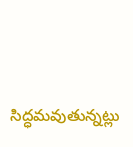సిద్ధమవుతున్నట్లు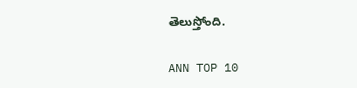తెలుస్తోంది.

ANN TOP 10